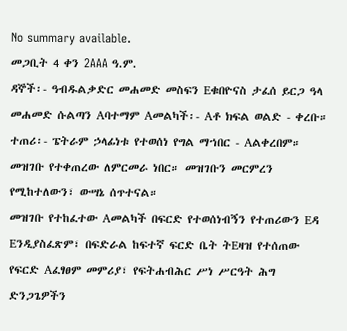No summary available.
መጋቢት 4 ቀን 2AAA ዓ.ም.
ዳኞች፡- ዓብዱልቃድር መሐመድ መስፍን Eቁበዮናስ ታፈሰ ይርጋ ዓላ መሐመድ ሱልጣን Aባተማም Aመልካች፡- Aቶ ክፍል ወልድ - ቀረቡ።
ተጠሪ፡- ፔትራም ኃላፊነቱ የተወሰነ የግል ማኀበር - Aልቀረበም።
መዝገቡ የተቀጠረው ለምርመራ ነበር። መዝገቡን መርምረን የሚከተለውን፣ ውሣኔ ሰጥተናል።
መዝገቡ የተከፈተው Aመልካች በፍርድ የተወሰነብኝን የተጠሪውን Eዳ Eንዲያስፈጽም፣ በፍድራል ከፍተኛ ፍርድ ቤት ትEዛዝ የተሰጠው የፍርድ Aፈፃፀም መምሪያ፣ የፍትሐብሕር ሥነ ሥርዓት ሕግ ድንጋጌዎችን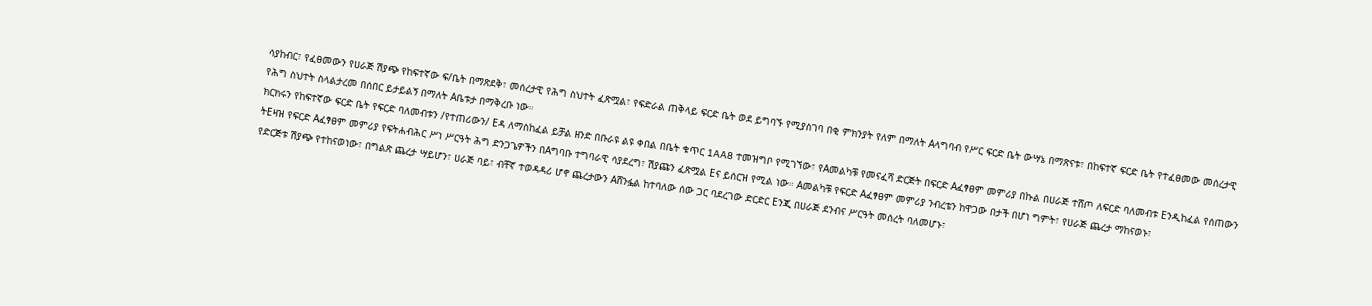ሳያከብር፣ የፈፀመውን የሀራጅ ሽያጭ የከፍተኛው ፍ/ቤት በማጽደቅ፣ መሰረታዊ የሕግ ስህተት ፈጽሟል፣ የፍድራል ጠቅላይ ፍርድ ቤት ወደ ይግባኙ የሚያስገባ በቂ ምክንያት የለም በማለት Aላግባብ የሥር ፍርድ ቤት ውሣኔ በማጽናቱ፣ በከፍተኛ ፍርድ ቤት የተፈፀመው መሰረታዊ የሕግ ስህተት ስላልታረመ በሰበር ይታይልኝ በማለት Aቤቱታ በማቅረቡ ነው።
ክርክሩን የከፍተኛው ፍርድ ቤት የፍርድ ባለመብቱን /የተጠሪውን/ Eዳ ለማስከፈል ይቻል ዘንድ በቡራዩ ልዩ ቀበል በቤት ቁጥር 1AA8 ተመዝግቦ የሚገኘው፣ የAመልካቹ የመናፈሻ ድርጅት በፍርድ Aፈፃፀም መምሪያ በኩል በሀራጅ ተሸጦ ለፍርድ ባለመብቱ Eንዲከፈል የሰጠውን ትEዛዝ የፍርድ Aፈፃፀም መምሪያ የፍትሐብሕር ሥነ ሥርዓት ሕግ ድንጋጌዎችን በAግባቡ ተግባራዊ ሳያደረግ፣ ሽያጩን ፈጽሟል Eና ይሰርዝ የሚል ነው። Aመልካቹ የፍርድ Aፈፃፀም መምሪያ ንብረቴን ከዋጋው በታች በሆነ ግምት፣ የሀራጅ ጨረታ ማከናወኑ፣
የድርጅቱ ሽያጭ የተከናወነው፣ በግልጽ ጨረታ ሣይሆን፣ ሀራጅ ባይ፣ ብቸኛ ተወዳዳሪ ሆኖ ጨረታውን Aሸንፏል ከተባለው ሰው ጋር ባደረገው ድርድር Eንጂ በሀራጅ ደንብና ሥርዓት መሰረት ባለመሆኑ፣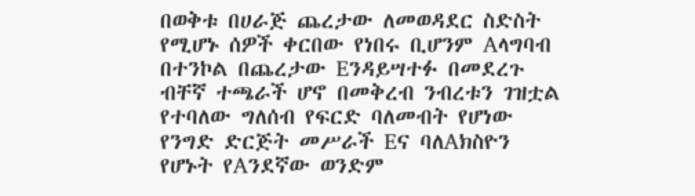በወቅቱ በሀራጅ ጨረታው ለመወዳደር ስድስት የሚሆኑ ሰዎች ቀርበው የነበሩ ቢሆንም Aላግባብ በተንኮል በጨረታው Eንዳይሣተፉ በመደረጉ
ብቸኛ ተጫራች ሆኖ በመቅረብ ንብረቱን ገዝቷል የተባለው ግለሰብ የፍርድ ባለመብት የሆነው የንግድ ድርጅት መሥራች Eና ባለAክስዮን የሆኑት የAንደኛው ወንድም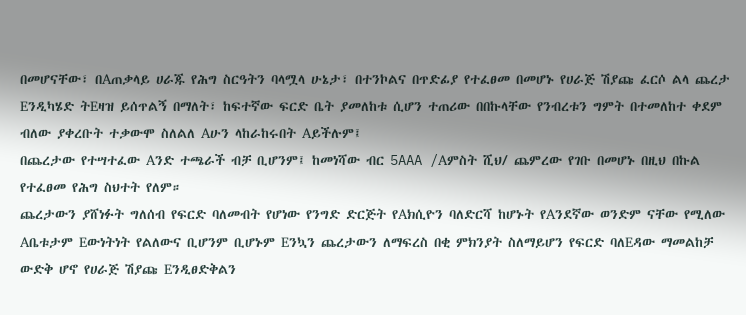በመሆናቸው፣ በAጠቃላይ ሀራጁ የሕግ ስርዓትን ባላሟላ ሁኔታ፣ በተንኮልና በጥድፊያ የተፈፀመ በመሆኑ የሀራጅ ሽያጩ ፈርሶ ልላ ጨረታ Eንዲካሄድ ትEዛዝ ይሰጥልኝ በማለት፣ ከፍተኛው ፍርድ ቤት ያመለከቱ ሲሆን ተጠሪው በበኩላቸው የንብረቱን ግምት በተመለከተ ቀደም ብለው ያቀረቡት ተቃውሞ ስለልለ Aሁን ላከራከሩበት Aይችሉም፤
በጨረታው የተሣተፈው Aንድ ተጫራች ብቻ ቢሆንም፤ ከመነሻው ብር 5AAA /Aምስት ሺህ/ ጨምረው የገቡ በመሆኑ በዚህ በኩል የተፈፀመ የሕግ ስህተት የለም።
ጨረታውን ያሸነፉት ግለሰብ የፍርድ ባለመብት የሆነው የንግድ ድርጅት የAክሲዮን ባለድርሻ ከሆኑት የAንደኛው ወንድም ናቸው የሚለው Aቤቱታም Eውነትነት የልለውና ቢሆንም ቢሆኑም Eንኳን ጨረታውን ለማፍረስ በቂ ምክንያት ስለማይሆን የፍርድ ባለEዳው ማመልከቻ ውድቅ ሆኖ የሀራጅ ሽያጩ Eንዲፀድቅልን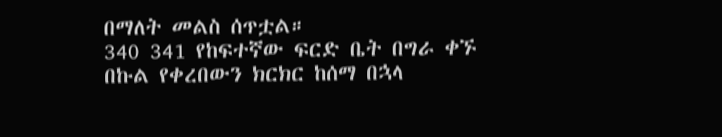በማለት መልስ ሰጥቷል።
340 341 የከፍተኛው ፍርድ ቤት በግራ ቀኙ በኩል የቀረበውን ክርክር ከሰማ በኋላ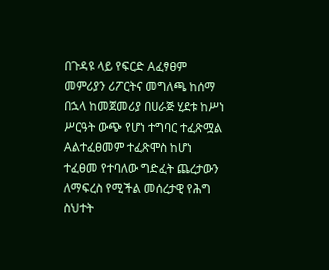በጉዳዩ ላይ የፍርድ Aፈፃፀም መምሪያን ሪፖርትና መግለጫ ከሰማ በኋላ ከመጀመሪያ በሀራጅ ሂደቱ ከሥነ ሥርዓት ውጭ የሆነ ተግባር ተፈጽሟል Aልተፈፀመም ተፈጽሞስ ከሆነ ተፈፀመ የተባለው ግድፈት ጨረታውን ለማፍረስ የሚችል መሰረታዊ የሕግ ስህተት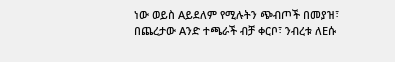ነው ወይስ Aይደለም የሚሉትን ጭብጦች በመያዝ፣
በጨረታው Aንድ ተጫራች ብቻ ቀርቦ፣ ንብረቱ ለEሱ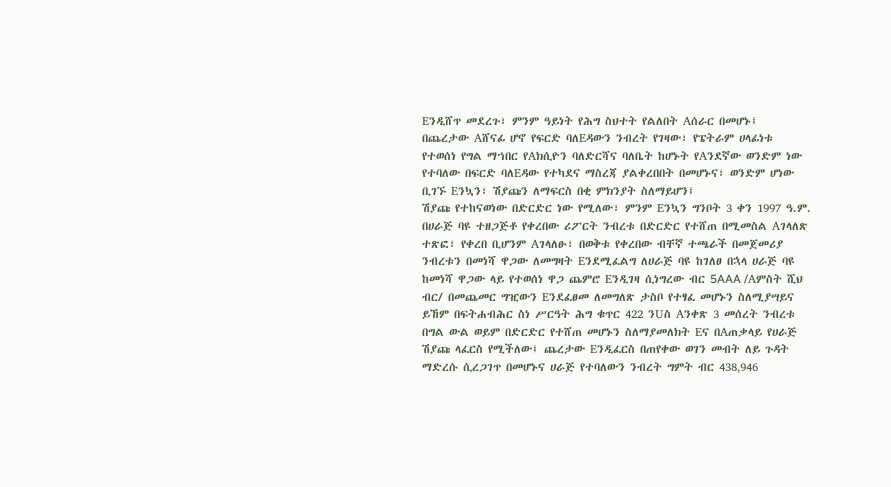Eንዲሸጥ መደረጉ፣ ምንም ዓይነት የሕግ ስህተት የልለበት Aሰራር በመሆኑ፤
በጨረታው Aሸናፊ ሆኖ የፍርድ ባለEዳውን ንብረት የገዛው፣ የፔትራም ሀላፊነቱ የተወሰነ የግል ማኀበር የAክሲዮን ባለድርሻና ባለቤት ከሆኑት የAንደኛው ወንድም ነው የተባለው በፍርድ ባለEዳው የተካደና ማስረጃ ያልቀረበበት በመሆኑና፣ ወንድም ሆነው ቢገኙ Eንኳን፣ ሽያጩን ለማፍርስ በቂ ምክንያት ስለማይሆን፤
ሽያጩ የተከናወነው በድርድር ነው የሚለው፣ ምንም Eንኳን ግንቦት 3 ቀን 1997 ዓ.ም. በሀራጅ ባዩ ተዘጋጅቶ የቀረበው ሪፖርት ንብረቱ በድርድር የተሸጠ በሚመስል Aገላለጽ ተጽፎ፣ የቀረበ ቢሆንም Aገላለፁ፣ በወቅቱ የቀረበው ብቸኛ ተጫራች በመጀመሪያ ንብረቱን በመነሻ ዋጋው ለመግዛት Eንደሚፈልግ ለሀራጅ ባዩ ከገለፀ በኋላ ሀራጅ ባዩ ከመነሻ ዋጋው ላይ የተወሰነ ዋጋ ጨምሮ Eንዲገዛ ሲነግረው ብር 5AAA /Aምስት ሺህ ብር/ በመጨመር ግዢውን Eንደፈፀመ ለመግለጽ ታስቦ የተፃፈ መሆኑን ስለሚያሣይና ይኸም በፍትሐብሕር ስነ ሥርዓት ሕግ ቁጥር 422 ንUስ Aንቀጽ 3 መሰረት ንብረቱ በግል ውል ወይም በድርድር የተሸጠ መሆኑን ስለማያመለክት Eና በAጠቃላይ የሀራጅ ሽያጩ ላፈርስ የሚችለው፤ ጨረታው Eንዲፈርስ በጠየቀው ወገን መብት ለይ ጉዳት ማድረሱ ሲረጋገጥ በመሆኑና ሀራጅ የተባለውን ንብረት ግምት ብር 438‚946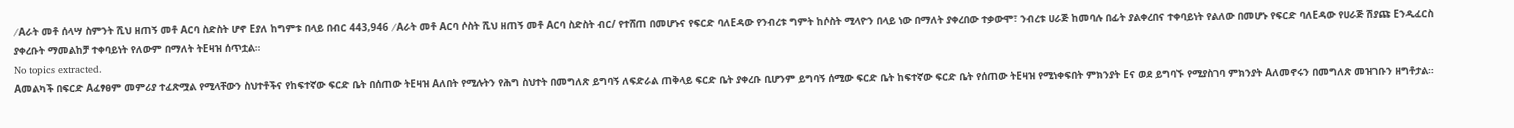/Aራት መቶ ሰላሣ ስምንት ሺህ ዘጠኝ መቶ Aርባ ስድስት ሆኖ Eያለ ከግምቱ በላይ በብር 443‚946 /Aራት መቶ Aርባ ሶስት ሺህ ዘጠኝ መቶ Aርባ ስድስት ብር/ የተሸጠ በመሆኑና የፍርድ ባለEዳው የንብረቱ ግምት ከሶስት ሚላዮን በላይ ነው በማለት ያቀረበው ተቃውሞ፣ ንብረቱ ሀራጅ ከመባሉ በፊት ያልቀረበና ተቀባይነት የልለው በመሆኑ የፍርድ ባለEዳው የሀራጅ ሽያጩ Eንዲፈርስ ያቀረቡት ማመልከቻ ተቀባይነት የለውም በማለት ትEዛዝ ሰጥቷል።
No topics extracted.
Aመልካች በፍርድ Aፈፃፀም መምሪያ ተፈጽሟል የሚላቸውን ስህተቶችና የከፍተኛው ፍርድ ቤት በሰጠው ትEዛዝ Aለበት የሚሉትን የሕግ ስህተት በመግለጽ ይግባኝ ለፍድራል ጠቅላይ ፍርድ ቤት ያቀረቡ ቢሆንም ይግባኝ ሰሚው ፍርድ ቤት ከፍተኛው ፍርድ ቤት የሰጠው ትEዛዝ የሚነቀፍበት ምክንያት Eና ወደ ይግባኙ የሚያስገባ ምክንያት Aለመኖሩን በመግለጽ መዝገቡን ዘግቶታል።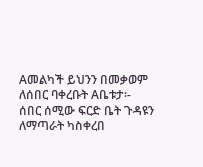Aመልካች ይህንን በመቃወም ለሰበር ባቀረቡት Aቤቱታ፡-
ሰበር ሰሚው ፍርድ ቤት ጉዳዩን ለማጣራት ካስቀረበ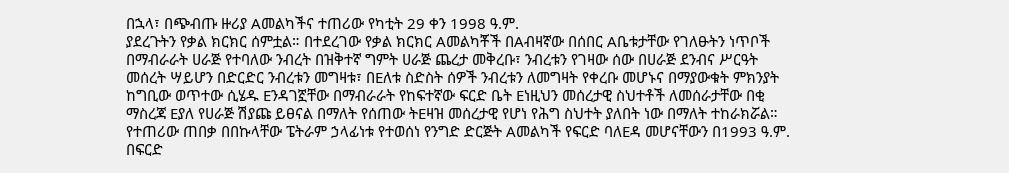በኋላ፣ በጭብጡ ዙሪያ Aመልካችና ተጠሪው የካቲት 29 ቀን 1998 ዓ.ም.
ያደረጉትን የቃል ክርክር ሰምቷል። በተደረገው የቃል ክርክር Aመልካቾች በAብዛኛው በሰበር Aቤቱታቸው የገለፁትን ነጥቦች በማብራራት ሀራጅ የተባለው ንብረት በዝቅተኛ ግምት ሀራጅ ጨረታ መቅረቡ፣ ንብረቱን የገዛው ሰው በሀራጅ ደንብና ሥርዓት መሰረት ሣይሆን በድርድር ንብረቱን መግዛቱ፣ በEለቱ ስድስት ሰዎች ንብረቱን ለመግዛት የቀረቡ መሆኑና በማያውቁት ምክንያት ከግቢው ወጥተው ሲሄዱ Eንዳገኟቸው በማብራራት የከፍተኛው ፍርድ ቤት Eነዚህን መሰረታዊ ስህተቶች ለመሰራታቸው በቂ ማስረጃ Eያለ የሀራጅ ሽያጩ ይፀናል በማለት የሰጠው ትEዛዝ መሰረታዊ የሆነ የሕግ ስህተት ያለበት ነው በማለት ተከራክሯል።
የተጠሪው ጠበቃ በበኩላቸው ፔትራም ኃላፊነቱ የተወሰነ የንግድ ድርጅት Aመልካች የፍርድ ባለEዳ መሆናቸውን በ1993 ዓ.ም. በፍርድ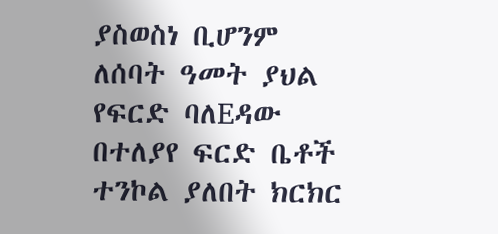ያስወስነ ቢሆንም ለሰባት ዓመት ያህል የፍርድ ባለEዳው በተለያየ ፍርድ ቤቶች ተንኮል ያለበት ክርክር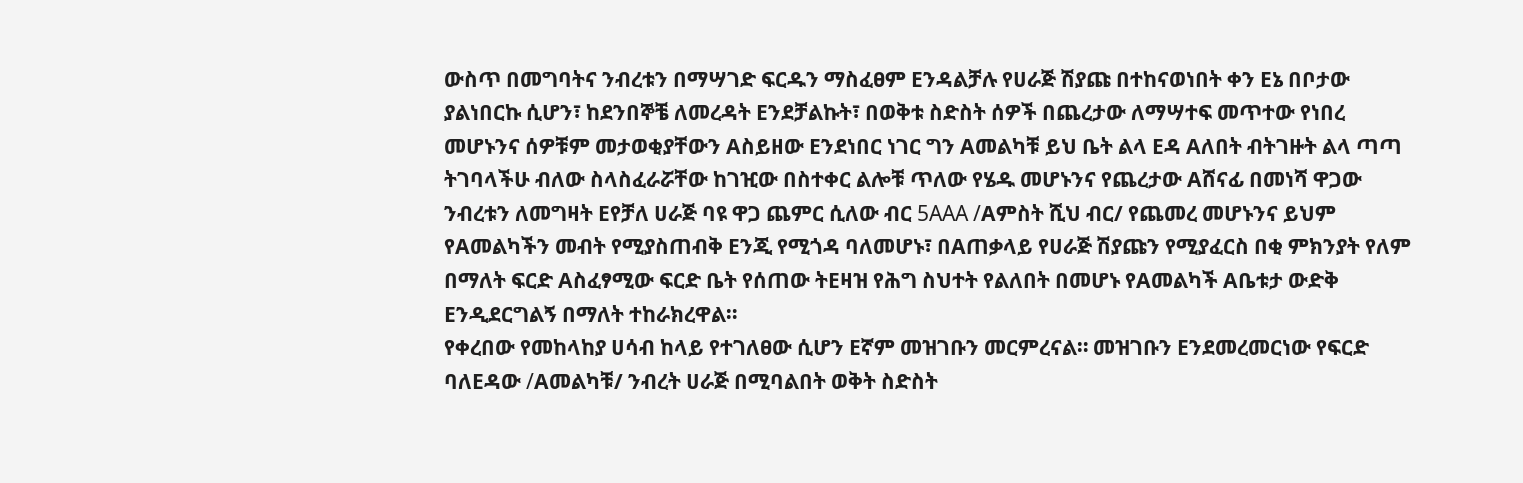ውስጥ በመግባትና ንብረቱን በማሣገድ ፍርዱን ማስፈፀም Eንዳልቻሉ የሀራጅ ሽያጩ በተከናወነበት ቀን Eኔ በቦታው ያልነበርኩ ሲሆን፣ ከደንበኞቼ ለመረዳት Eንደቻልኩት፣ በወቅቱ ስድስት ሰዎች በጨረታው ለማሣተፍ መጥተው የነበረ መሆኑንና ሰዎቹም መታወቂያቸውን Aስይዘው Eንደነበር ነገር ግን Aመልካቹ ይህ ቤት ልላ Eዳ Aለበት ብትገዙት ልላ ጣጣ ትገባላችሁ ብለው ስላስፈራሯቸው ከገዢው በስተቀር ልሎቹ ጥለው የሄዱ መሆኑንና የጨረታው Aሸናፊ በመነሻ ዋጋው ንብረቱን ለመግዛት Eየቻለ ሀራጅ ባዩ ዋጋ ጨምር ሲለው ብር 5AAA /Aምስት ሺህ ብር/ የጨመረ መሆኑንና ይህም የAመልካችን መብት የሚያስጠብቅ Eንጂ የሚጎዳ ባለመሆኑ፣ በAጠቃላይ የሀራጅ ሽያጩን የሚያፈርስ በቂ ምክንያት የለም በማለት ፍርድ Aስፈፃሚው ፍርድ ቤት የሰጠው ትEዛዝ የሕግ ስህተት የልለበት በመሆኑ የAመልካች Aቤቱታ ውድቅ Eንዲደርግልኝ በማለት ተከራክረዋል።
የቀረበው የመከላከያ ሀሳብ ከላይ የተገለፀው ሲሆን Eኛም መዝገቡን መርምረናል። መዝገቡን Eንደመረመርነው የፍርድ ባለEዳው /Aመልካቹ/ ንብረት ሀራጅ በሚባልበት ወቅት ስድስት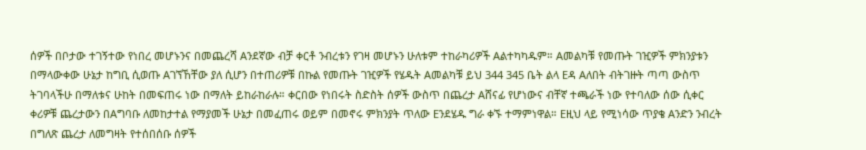ሰዎች በቦታው ተገኝተው የነበረ መሆኑንና በመጨረሻ Aንደኛው ብቻ ቀርቶ ንብረቱን የገዛ መሆኑን ሁለቱም ተከራካሪዎች Aልተካካዱም። Aመልካቹ የመጡት ገዢዎች ምክንያቱን በማላውቀው ሁኔታ ከግቢ ሲወጡ Aገኘኸቸው ያለ ሲሆን በተጠሪዎቹ በኩል የመጡት ገዢዎች የሄዱት Aመልካቹ ይህ 344 345 ቤት ልላ Eዳ Aለበት ብትገዙት ጣጣ ውስጥ ትገባላችሁ በማለቱና ሁከት በመፍጠሩ ነው በማለት ይከራከራሉ። ቀርበው የነበሩት ስድስት ሰዎች ውስጥ በጨረታ Aሸናፊ የሆነውና ብቸኛ ተጫራች ነው የተባለው ሰው ሲቀር ቀሪዎቹ ጨረታውን በAግባቡ ለመከታተል የማያመች ሁኔታ በመፈጠሩ ወይም በመኖሩ ምክንያት ጥለው Eንደሄዱ ግራ ቀኙ ተማምነዋል። Eዚህ ላይ የሚነሳው ጥያቄ Aንድን ንብረት በግለጽ ጨረታ ለመግዛት የተሰበሰቡ ሰዎች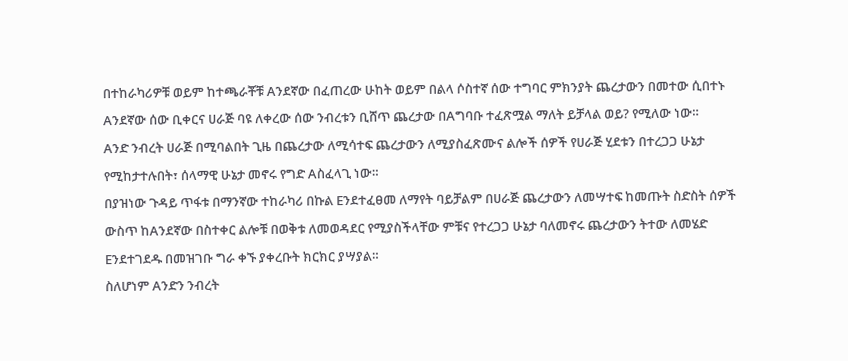በተከራካሪዎቹ ወይም ከተጫራቾቹ Aንደኛው በፈጠረው ሁከት ወይም በልላ ሶስተኛ ሰው ተግባር ምክንያት ጨረታውን በመተው ሲበተኑ Aንደኛው ሰው ቢቀርና ሀራጅ ባዩ ለቀረው ሰው ንብረቱን ቢሸጥ ጨረታው በAግባቡ ተፈጽሟል ማለት ይቻላል ወይ? የሚለው ነው።
Aንድ ንብረት ሀራጅ በሚባልበት ጊዜ በጨረታው ለሚሳተፍ ጨረታውን ለሚያስፈጽሙና ልሎች ሰዎች የሀራጅ ሂደቱን በተረጋጋ ሁኔታ የሚከታተሉበት፣ ሰላማዊ ሁኔታ መኖሩ የግድ Aስፈላጊ ነው።
በያዝነው ጉዳይ ጥፋቱ በማንኛው ተከራካሪ በኩል Eንደተፈፀመ ለማየት ባይቻልም በሀራጅ ጨረታውን ለመሣተፍ ከመጡት ስድስት ሰዎች ውስጥ ከAንደኛው በስተቀር ልሎቹ በወቅቱ ለመወዳደር የሚያስችላቸው ምቹና የተረጋጋ ሁኔታ ባለመኖሩ ጨረታውን ትተው ለመሄድ Eንደተገደዱ በመዝገቡ ግራ ቀኙ ያቀረቡት ክርክር ያሣያል።
ስለሆነም Aንድን ንብረት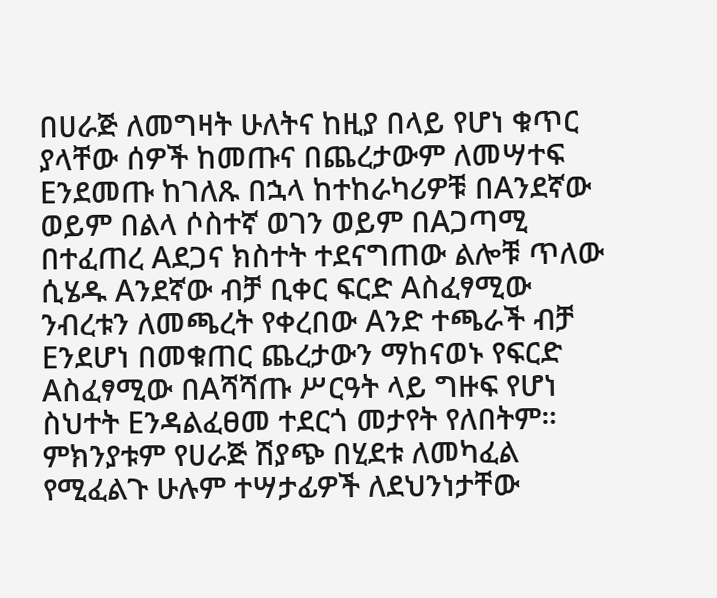በሀራጅ ለመግዛት ሁለትና ከዚያ በላይ የሆነ ቁጥር ያላቸው ሰዎች ከመጡና በጨረታውም ለመሣተፍ Eንደመጡ ከገለጹ በኋላ ከተከራካሪዎቹ በAንደኛው ወይም በልላ ሶስተኛ ወገን ወይም በAጋጣሚ በተፈጠረ Aደጋና ክስተት ተደናግጠው ልሎቹ ጥለው ሲሄዱ Aንደኛው ብቻ ቢቀር ፍርድ Aስፈፃሚው ንብረቱን ለመጫረት የቀረበው Aንድ ተጫራች ብቻ Eንደሆነ በመቁጠር ጨረታውን ማከናወኑ የፍርድ Aስፈፃሚው በAሻሻጡ ሥርዓት ላይ ግዙፍ የሆነ ስህተት Eንዳልፈፀመ ተደርጎ መታየት የለበትም።
ምክንያቱም የሀራጅ ሽያጭ በሂደቱ ለመካፈል የሚፈልጉ ሁሉም ተሣታፊዎች ለደህንነታቸው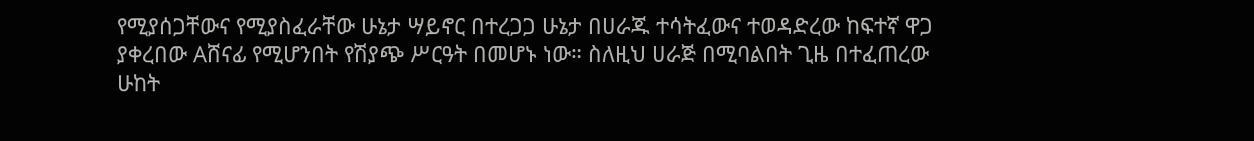የሚያሰጋቸውና የሚያስፈራቸው ሁኔታ ሣይኖር በተረጋጋ ሁኔታ በሀራጁ ተሳትፈውና ተወዳድረው ከፍተኛ ዋጋ ያቀረበው Aሸናፊ የሚሆንበት የሽያጭ ሥርዓት በመሆኑ ነው። ስለዚህ ሀራጅ በሚባልበት ጊዜ በተፈጠረው ሁከት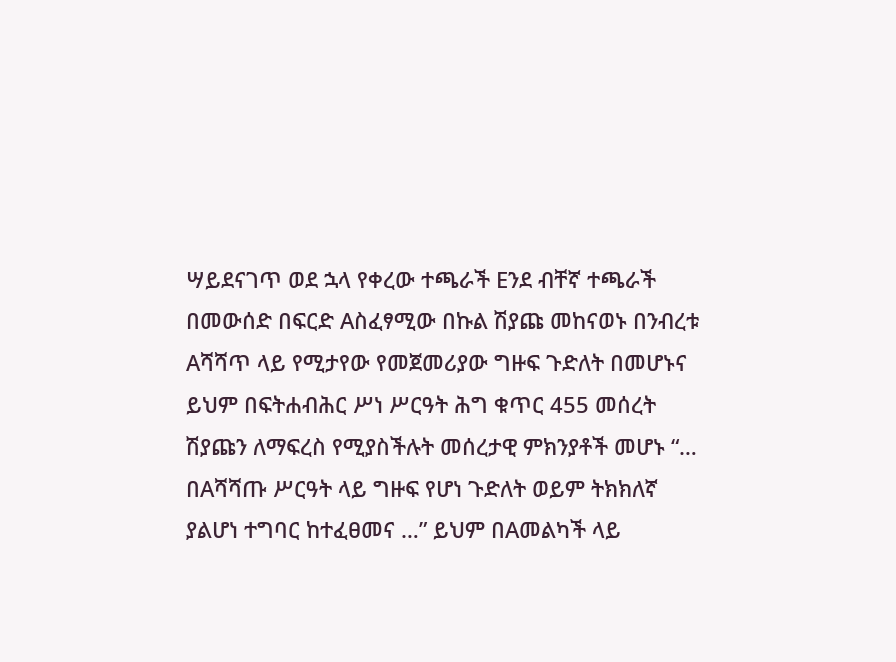ሣይደናገጥ ወደ ኋላ የቀረው ተጫራች Eንደ ብቸኛ ተጫራች በመውሰድ በፍርድ Aስፈፃሚው በኩል ሽያጩ መከናወኑ በንብረቱ Aሻሻጥ ላይ የሚታየው የመጀመሪያው ግዙፍ ጉድለት በመሆኑና ይህም በፍትሐብሕር ሥነ ሥርዓት ሕግ ቁጥር 455 መሰረት ሽያጩን ለማፍረስ የሚያስችሉት መሰረታዊ ምክንያቶች መሆኑ “… በAሻሻጡ ሥርዓት ላይ ግዙፍ የሆነ ጉድለት ወይም ትክክለኛ ያልሆነ ተግባር ከተፈፀመና …” ይህም በAመልካች ላይ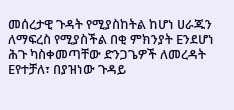መሰረታዊ ጉዳት የሚያስከትል ከሆነ ሀራጁን ለማፍረስ የሚያስችል በቂ ምክንያት Eንደሆነ ሕጉ ካስቀመጣቸው ድንጋጌዎች ለመረዳት Eየተቻለ፣ በያዝነው ጉዳይ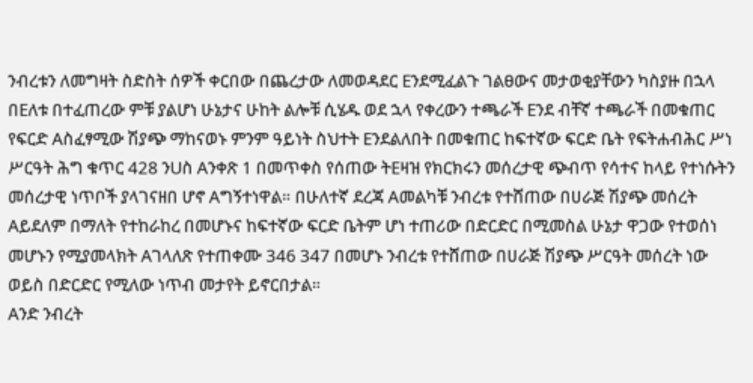ንብረቱን ለመግዛት ስድስት ሰዎች ቀርበው በጨረታው ለመወዳደር Eንደሚፈልጉ ገልፀውና መታወቂያቸውን ካስያዙ በኋላ በEለቱ በተፈጠረው ምቹ ያልሆነ ሁኔታና ሁከት ልሎቹ ሲሄዱ ወደ ኋላ የቀረውን ተጫራች Eንደ ብቸኛ ተጫራች በመቁጠር የፍርድ Aስፈፃሚው ሽያጭ ማከናወኑ ምንም ዓይነት ስህተት Eንደልለበት በመቁጠር ከፍተኛው ፍርድ ቤት የፍትሐብሕር ሥነ ሥርዓት ሕግ ቁጥር 428 ንUስ Aንቀጽ 1 በመጥቀስ የሰጠው ትEዛዝ የክርክሩን መሰረታዊ ጭብጥ የሳተና ከላይ የተነሱትን መሰረታዊ ነጥቦች ያላገናዘበ ሆኖ Aግኝተነዋል። በሁለተኛ ደረጃ Aመልካቹ ንብረቱ የተሸጠው በሀራጅ ሽያጭ መሰረት Aይደለም በማለት የተከራከረ በመሆኑና ከፍተኛው ፍርድ ቤትም ሆነ ተጠሪው በድርድር በሚመስል ሁኔታ ዋጋው የተወሰነ መሆኑን የሚያመላክት Aገላለጽ የተጠቀሙ 346 347 በመሆኑ ንብረቱ የተሸጠው በሀራጅ ሽያጭ ሥርዓት መሰረት ነው ወይስ በድርድር የሚለው ነጥብ መታየት ይኖርበታል።
Aንድ ንብረት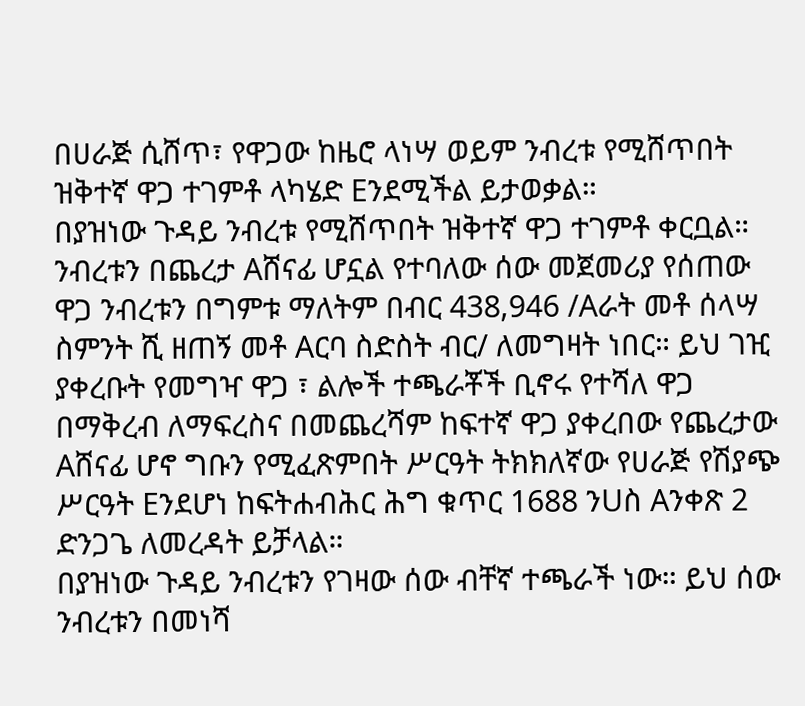በሀራጅ ሲሸጥ፣ የዋጋው ከዜሮ ላነሣ ወይም ንብረቱ የሚሸጥበት ዝቅተኛ ዋጋ ተገምቶ ላካሄድ Eንደሚችል ይታወቃል።
በያዝነው ጉዳይ ንብረቱ የሚሸጥበት ዝቅተኛ ዋጋ ተገምቶ ቀርቧል።
ንብረቱን በጨረታ Aሸናፊ ሆኗል የተባለው ሰው መጀመሪያ የሰጠው ዋጋ ንብረቱን በግምቱ ማለትም በብር 438‚946 /Aራት መቶ ሰላሣ ስምንት ሺ ዘጠኝ መቶ Aርባ ስድስት ብር/ ለመግዛት ነበር። ይህ ገዢ ያቀረቡት የመግዣ ዋጋ ፣ ልሎች ተጫራቾች ቢኖሩ የተሻለ ዋጋ በማቅረብ ለማፍረስና በመጨረሻም ከፍተኛ ዋጋ ያቀረበው የጨረታው Aሸናፊ ሆኖ ግቡን የሚፈጽምበት ሥርዓት ትክክለኛው የሀራጅ የሽያጭ ሥርዓት Eንደሆነ ከፍትሐብሕር ሕግ ቁጥር 1688 ንUስ Aንቀጽ 2 ድንጋጌ ለመረዳት ይቻላል።
በያዝነው ጉዳይ ንብረቱን የገዛው ሰው ብቸኛ ተጫራች ነው። ይህ ሰው ንብረቱን በመነሻ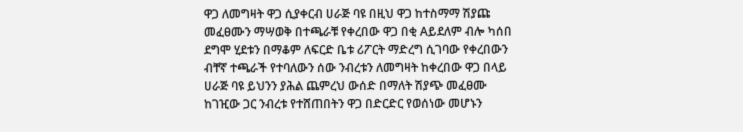ዋጋ ለመግዛት ዋጋ ሲያቀርብ ሀራጅ ባዩ በዚህ ዋጋ ከተስማማ ሽያጩ መፈፀሙን ማሣወቅ በተጫራቹ የቀረበው ዋጋ በቂ Aይደለም ብሎ ካሰበ ደግሞ ሂደቱን በማቆም ለፍርድ ቤቱ ሪፖርት ማድረግ ሲገባው የቀረበውን ብቸኛ ተጫራች የተባለውን ሰው ንብረቱን ለመግዛት ከቀረበው ዋጋ በላይ ሀራጅ ባዩ ይህንን ያሕል ጨምረህ ውሰድ በማለት ሽያጭ መፈፀሙ ከገዢው ጋር ንብረቱ የተሸጠበትን ዋጋ በድርድር የወሰነው መሆኑን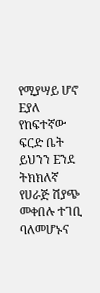የሚያሣይ ሆኖ Eያለ የከፍተኛው ፍርድ ቤት ይህንን Eንደ ትክክለኛ የሀራጅ ሽያጭ መቀበሉ ተገቢ ባለመሆኑና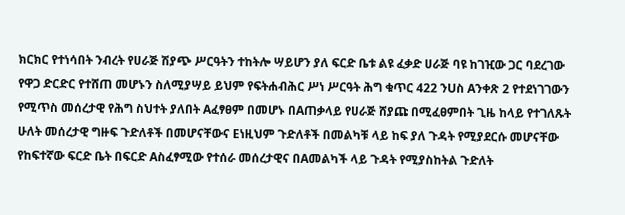ክርክር የተነሳበት ንብረት የሀራጅ ሽያጭ ሥርዓትን ተከትሎ ሣይሆን ያለ ፍርድ ቤቱ ልዩ ፈቃድ ሀራጅ ባዩ ከገዢው ጋር ባደረገው የዋጋ ድርድር የተሸጠ መሆኑን ስለሚያሣይ ይህም የፍትሐብሕር ሥነ ሥርዓት ሕግ ቁጥር 422 ንUስ Aንቀጽ 2 የተደነገገውን የሚጥስ መሰረታዊ የሕግ ስህተት ያለበት Aፈፃፀም በመሆኑ በAጠቃላይ የሀራጅ ሸያጩ በሚፈፀምበት ጊዜ ከላይ የተገለጹት ሁለት መሰረታዊ ግዙፍ ጉድለቶች በመሆናቸውና Eነዚህም ጉድለቶች በመልካቹ ላይ ከፍ ያለ ጉዳት የሚያደርሱ መሆናቸው የከፍተኛው ፍርድ ቤት በፍርድ Aስፈፃሚው የተሰራ መሰረታዊና በAመልካች ላይ ጉዳት የሚያስከትል ጉድለት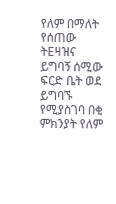የለም በማለት የሰጠው ትEዛዝና ይግባኝ ሰሚው ፍርድ ቤት ወደ ይግባኙ የሚያስገባ በቂ ምክንያት የለም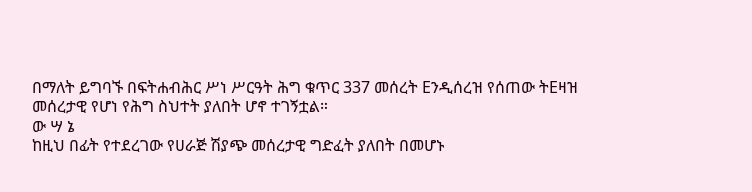በማለት ይግባኙ በፍትሐብሕር ሥነ ሥርዓት ሕግ ቁጥር 337 መሰረት Eንዲሰረዝ የሰጠው ትEዛዝ መሰረታዊ የሆነ የሕግ ስህተት ያለበት ሆኖ ተገኝቷል።
ው ሣ ኔ
ከዚህ በፊት የተደረገው የሀራጅ ሽያጭ መሰረታዊ ግድፈት ያለበት በመሆኑ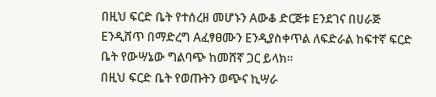በዚህ ፍርድ ቤት የተሰረዘ መሆኑን Aውቆ ድርጅቱ Eንደገና በሀራጅ Eንዲሸጥ በማድረግ Aፈፃፀሙን Eንዲያስቀጥል ለፍድራል ከፍተኛ ፍርድ ቤት የውሣኔው ግልባጭ ከመሸኛ ጋር ይላክ።
በዚህ ፍርድ ቤት የወጡትን ወጭና ኪሣራ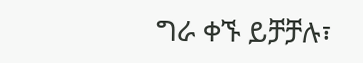ግራ ቀኙ ይቻቻሉ፣